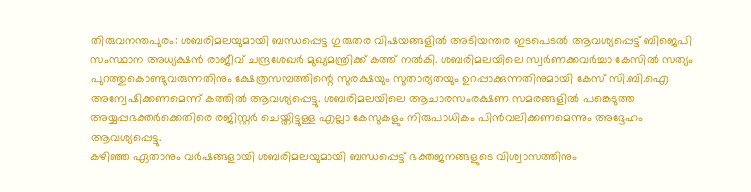തിരുവനന്തപുരം: ശബരിമലയുമായി ബന്ധപ്പെട്ട ഗുരുതര വിഷയങ്ങളിൽ അടിയന്തര ഇടപെടൽ ആവശ്യപ്പെട്ട് ബിജെപി സംസ്ഥാന അധ്യക്ഷൻ രാജീവ് ചന്ദ്രശേഖർ മുഖ്യമന്ത്രിക്ക് കത്ത് നൽകി. ശബരിമലയിലെ സ്വർണക്കവർച്ചാ കേസിൽ സത്യം പുറത്തുകൊണ്ടുവരുന്നതിനും ക്ഷേത്രസമ്പത്തിന്റെ സുരക്ഷയും സുതാര്യതയും ഉറപ്പാക്കുന്നതിനുമായി കേസ് സി.ബി.ഐ അന്വേഷിക്കണമെന്ന് കത്തിൽ ആവശ്യപ്പെട്ടു. ശബരിമലയിലെ ആചാരസംരക്ഷണ സമരങ്ങളിൽ പങ്കെടുത്ത അയ്യപ്പഭക്തർക്കെതിരെ രജിസ്റ്റർ ചെയ്തിട്ടുള്ള എല്ലാ കേസുകളും നിരുപാധികം പിൻവലിക്കണമെന്നും അദ്ദേഹം ആവശ്യപ്പെട്ടു.
കഴിഞ്ഞ ഏതാനും വർഷങ്ങളായി ശബരിമലയുമായി ബന്ധപ്പെട്ട് ഭക്തജനങ്ങളുടെ വിശ്വാസത്തിനും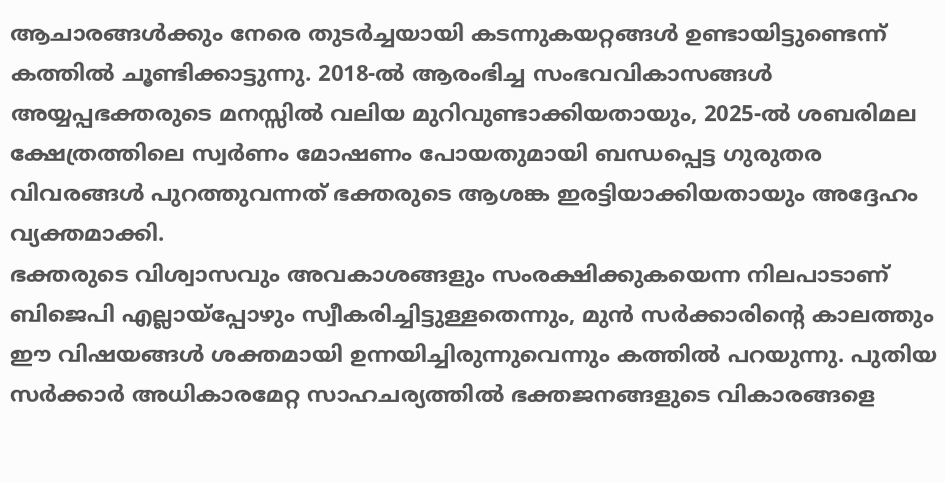ആചാരങ്ങൾക്കും നേരെ തുടർച്ചയായി കടന്നുകയറ്റങ്ങൾ ഉണ്ടായിട്ടുണ്ടെന്ന് കത്തിൽ ചൂണ്ടിക്കാട്ടുന്നു. 2018-ൽ ആരംഭിച്ച സംഭവവികാസങ്ങൾ അയ്യപ്പഭക്തരുടെ മനസ്സിൽ വലിയ മുറിവുണ്ടാക്കിയതായും, 2025-ൽ ശബരിമല ക്ഷേത്രത്തിലെ സ്വർണം മോഷണം പോയതുമായി ബന്ധപ്പെട്ട ഗുരുതര വിവരങ്ങൾ പുറത്തുവന്നത് ഭക്തരുടെ ആശങ്ക ഇരട്ടിയാക്കിയതായും അദ്ദേഹം വ്യക്തമാക്കി.
ഭക്തരുടെ വിശ്വാസവും അവകാശങ്ങളും സംരക്ഷിക്കുകയെന്ന നിലപാടാണ് ബിജെപി എല്ലായ്പ്പോഴും സ്വീകരിച്ചിട്ടുള്ളതെന്നും, മുൻ സർക്കാരിന്റെ കാലത്തും ഈ വിഷയങ്ങൾ ശക്തമായി ഉന്നയിച്ചിരുന്നുവെന്നും കത്തിൽ പറയുന്നു. പുതിയ സർക്കാർ അധികാരമേറ്റ സാഹചര്യത്തിൽ ഭക്തജനങ്ങളുടെ വികാരങ്ങളെ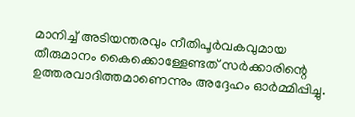മാനിച്ച് അടിയന്തരവും നീതിപൂർവകവുമായ തീരുമാനം കൈക്കൊള്ളേണ്ടത് സർക്കാരിന്റെ ഉത്തരവാദിത്തമാണെന്നും അദ്ദേഹം ഓർമ്മിപ്പിച്ചു.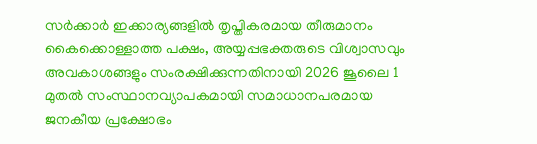സർക്കാർ ഇക്കാര്യങ്ങളിൽ തൃപ്തികരമായ തീരുമാനം കൈക്കൊള്ളാത്ത പക്ഷം, അയ്യപ്പഭക്തരുടെ വിശ്വാസവും അവകാശങ്ങളും സംരക്ഷിക്കുന്നതിനായി 2026 ജൂലൈ 1 മുതൽ സംസ്ഥാനവ്യാപകമായി സമാധാനപരമായ ജനകീയ പ്രക്ഷോഭം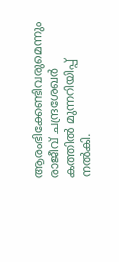ആരംഭിക്കേണ്ടിവരുമെന്നും രാജീവ് ചന്ദ്രശേഖർ കത്തിൽ മുന്നറിയിപ്പ് നൽകി.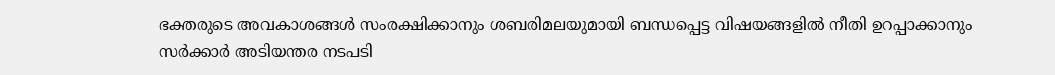ഭക്തരുടെ അവകാശങ്ങൾ സംരക്ഷിക്കാനും ശബരിമലയുമായി ബന്ധപ്പെട്ട വിഷയങ്ങളിൽ നീതി ഉറപ്പാക്കാനും സർക്കാർ അടിയന്തര നടപടി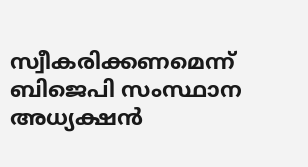സ്വീകരിക്കണമെന്ന് ബിജെപി സംസ്ഥാന അധ്യക്ഷൻ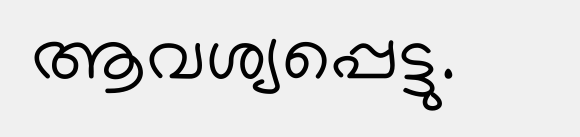ആവശ്യപ്പെട്ടു.